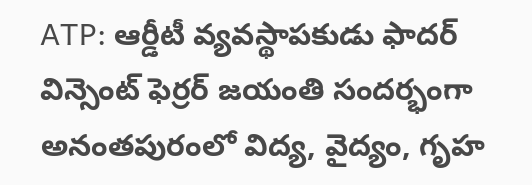ATP: ఆర్డీటీ వ్యవస్థాపకుడు ఫాదర్ విన్సెంట్ ఫెర్రర్ జయంతి సందర్భంగా అనంతపురంలో విద్య, వైద్యం, గృహ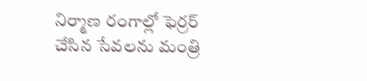నిర్మాణ రంగాల్లో ఫెర్రర్ చేసిన సేవలను మంత్రి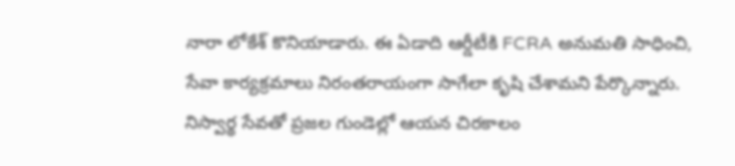నారా లోకేశ్ కొనియాడారు. ఈ ఏడాది ఆర్డీటీకి FCRA అనుమతి సాధించి, సేవా కార్యక్రమాలు నిరంతరాయంగా సాగేలా కృషి చేశామని పేర్కొన్నారు. నిస్వార్థ సేవతో ప్రజల గుండెల్లో ఆయన చిరకాలం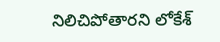నిలిచిపోతారని లోకేశ్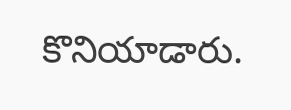కొనియాడారు.